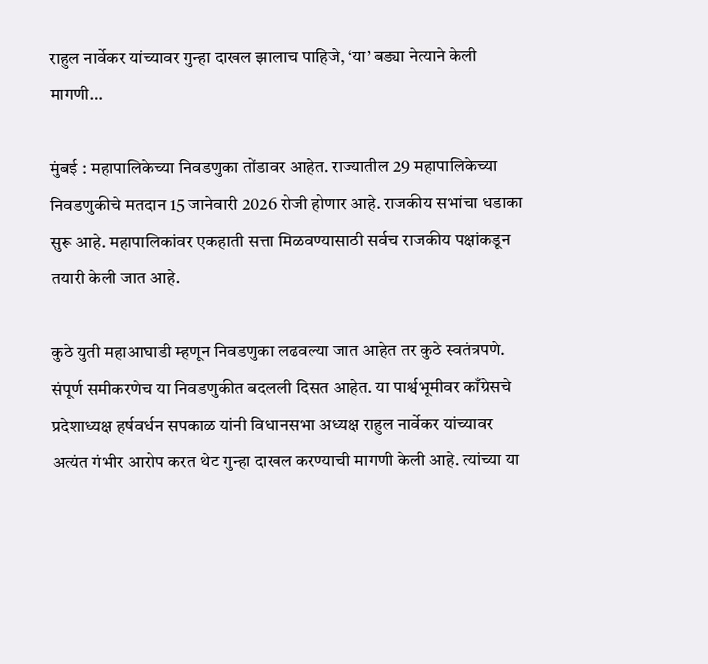राहुल नार्वेकर यांच्यावर गुन्हा दाखल झालाच पाहिजे, ‘या’ बड्या नेत्याने केली मागणी…

मुंबई : महापालिकेच्या निवडणुका तोंडावर आहेत. राज्यातील 29 महापालिकेच्या निवडणुकीचे मतदान 15 जानेवारी 2026 रोजी होणार आहे. राजकीय सभांचा धडाका सुरू आहे. महापालिकांवर एकहाती सत्ता मिळवण्यासाठी सर्वच राजकीय पक्षांकडून तयारी केली जात आहे.

कुठे युती महाआघाडी म्हणून निवडणुका लढवल्या जात आहेत तर कुठे स्वतंत्रपणे. संपूर्ण समीकरणेच या निवडणुकीत बदलली दिसत आहेत. या पार्श्वभूमीवर काँग्रेसचे प्रदेशाध्यक्ष हर्षवर्धन सपकाळ यांनी विधानसभा अध्यक्ष राहुल नार्वेकर यांच्यावर अत्यंत गंभीर आरोप करत थेट गुन्हा दाखल करण्याची मागणी केली आहे. त्यांच्या या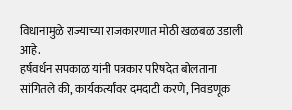विधानामुळे राज्याच्या राजकारणात मोठी खळबळ उडाली आहे.
हर्षवर्धन सपकाळ यांनी पत्रकार परिषदेत बोलताना सांगितले की, कार्यकर्त्यांवर दमदाटी करणे, निवडणूक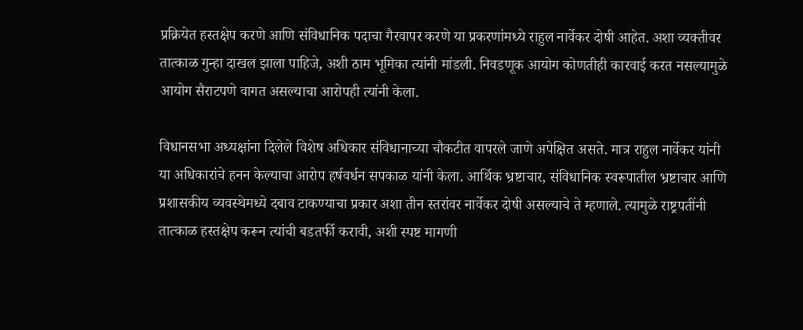प्रक्रियेत हस्तक्षेप करणे आणि संविधानिक पदाचा गैरवापर करणे या प्रकरणांमध्ये राहुल नार्वेकर दोषी आहेत. अशा व्यक्तीवर तात्काळ गुन्हा दाखल झाला पाहिजे, अशी ठाम भूमिका त्यांनी मांडली. निवडणूक आयोग कोणतीही कारवाई करत नसल्यामुळे आयोग सैराटपणे वागत असल्याचा आरोपही त्यांनी केला.

विधानसभा अध्यक्षांना दिलेले विशेष अधिकार संविधानाच्या चौकटीत वापरले जाणे अपेक्षित असते. मात्र राहुल नार्वेकर यांनी या अधिकारांचे हनन केल्याचा आरोप हर्षवर्धन सपकाळ यांनी केला. आर्थिक भ्रष्टाचार, संविधानिक स्वरूपातील भ्रष्टाचार आणि प्रशासकीय व्यवस्थेमध्ये दबाव टाकण्याचा प्रकार अशा तीन स्तरांवर नार्वेकर दोषी असल्याचे ते म्हणाले. त्यामुळे राष्ट्रपतींनी तात्काळ हस्तक्षेप करून त्यांची बडतर्फी करावी, अशी स्पष्ट मागणी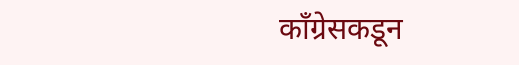काँग्रेसकडून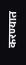करण्यात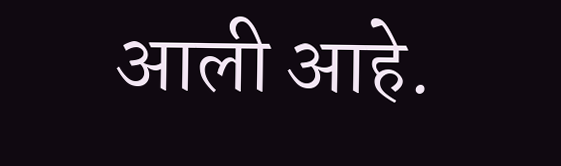आली आहे.